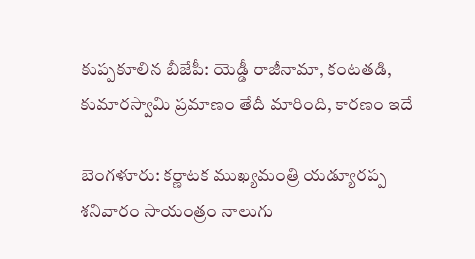కుప్పకూలిన బీజేపీ: యెడ్డీ రాజీనామా, కంటతడి, కుమారస్వామి ప్రమాణం తేదీ మారింది, కారణం ఇదే

బెంగళూరు: కర్ణాటక ముఖ్యమంత్రి యడ్యూరప్ప శనివారం సాయంత్రం నాలుగు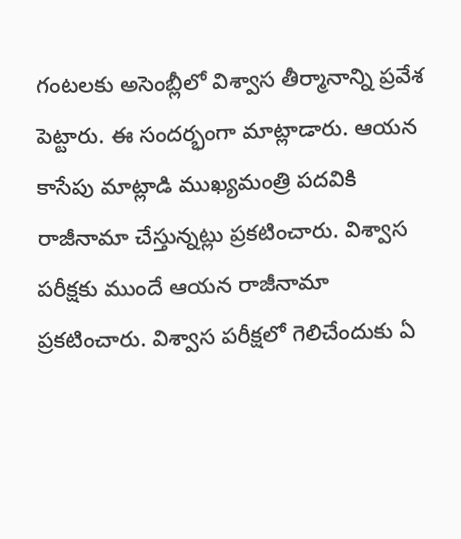గంటలకు అసెంబ్లీలో విశ్వాస తీర్మానాన్ని ప్రవేశ పెట్టారు. ఈ సందర్భంగా మాట్లాడారు. ఆయన కాసేపు మాట్లాడి ముఖ్యమంత్రి పదవికి రాజీనామా చేస్తున్నట్లు ప్రకటించారు. విశ్వాస పరీక్షకు ముందే ఆయన రాజీనామా ప్రకటించారు. విశ్వాస పరీక్షలో గెలిచేందుకు ఏ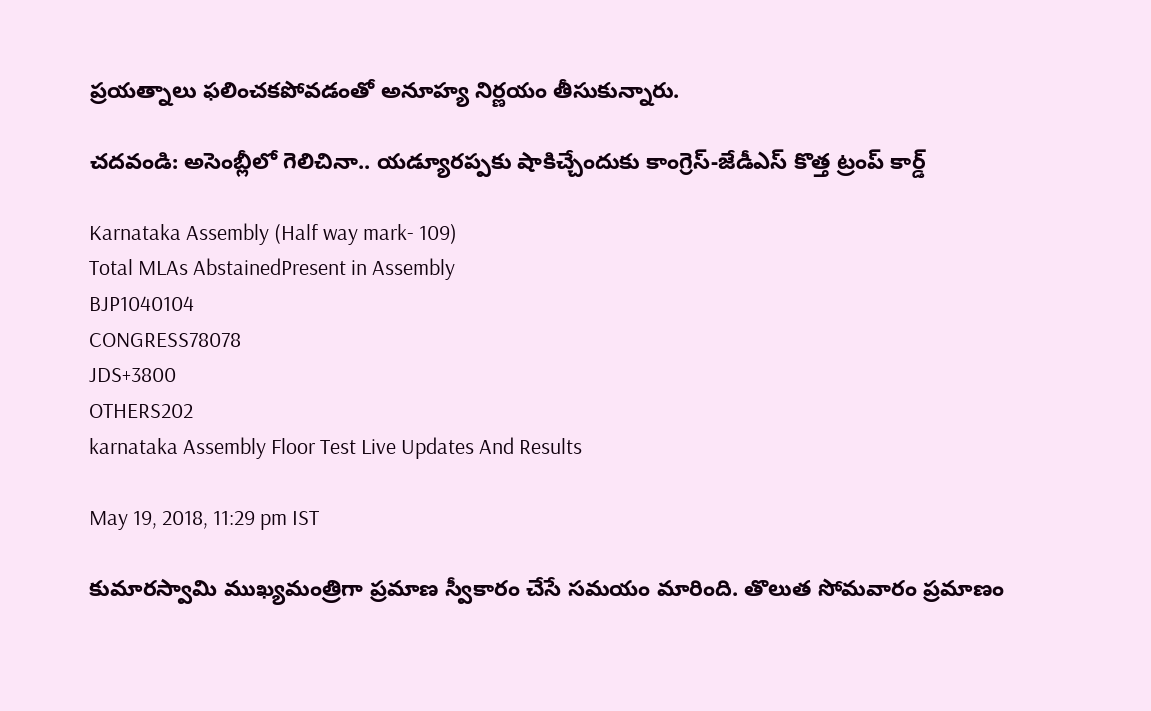ప్రయత్నాలు ఫలించకపోవడంతో అనూహ్య నిర్ణయం తీసుకున్నారు.

చదవండి: అసెంబ్లీలో గెలిచినా.. యడ్యూరప్పకు షాకిచ్చేందుకు కాంగ్రెస్-జేడీఎస్ కొత్త ట్రంప్ కార్డ్

Karnataka Assembly (Half way mark- 109)
Total MLAs AbstainedPresent in Assembly
BJP1040104
CONGRESS78078
JDS+3800
OTHERS202
karnataka Assembly Floor Test Live Updates And Results

May 19, 2018, 11:29 pm IST

కుమారస్వామి ముఖ్యమంత్రిగా ప్రమాణ స్వీకారం చేసే సమయం మారింది. తొలుత సోమవారం ప్రమాణం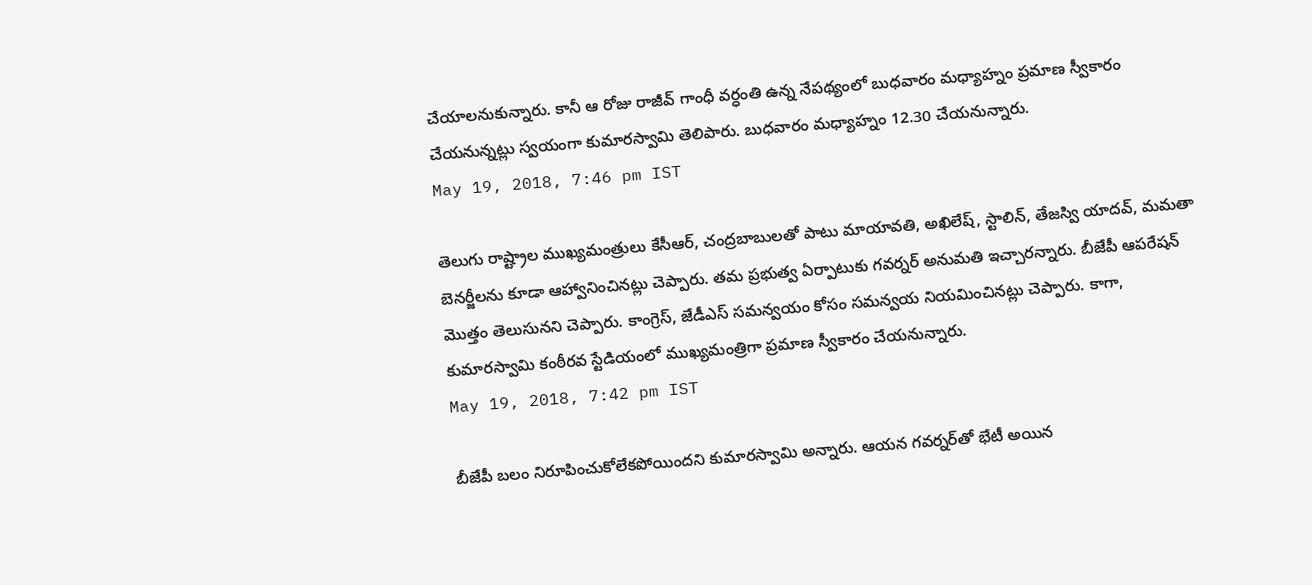చేయాలనుకున్నారు. కానీ ఆ రోజు రాజీవ్ గాంధీ వర్ధంతి ఉన్న నేపథ్యంలో బుధవారం మధ్యాహ్నం ప్రమాణ స్వీకారం చేయనున్నట్లు స్వయంగా కుమారస్వామి తెలిపారు. బుధవారం మధ్యాహ్నం 12.30 చేయనున్నారు.
May 19, 2018, 7:46 pm IST

తెలుగు రాష్ట్రాల ముఖ్యమంత్రులు కేసీఆర్, చంద్రబాబులతో పాటు మాయావతి, అఖిలేష్, స్టాలిన్, తేజస్వి యాదవ్, మమతా బెనర్జీలను కూడా ఆహ్వానించినట్లు చెప్పారు. తమ ప్రభుత్వ ఏర్పాటుకు గవర్నర్ అనుమతి ఇచ్చారన్నారు. బీజేపీ ఆపరేషన్ మొత్తం తెలుసునని చెప్పారు. కాంగ్రెస్, జేడీఎస్ సమన్వయం కోసం సమన్వయ నియమించినట్లు చెప్పారు. కాగా, కుమారస్వామి కంఠీరవ స్టేడియంలో ముఖ్యమంత్రిగా ప్రమాణ స్వీకారం చేయనున్నారు.
May 19, 2018, 7:42 pm IST

బీజేపీ బలం నిరూపించుకోలేకపోయిందని కుమారస్వామి అన్నారు. ఆయన గవర్నర్‌తో భేటీ అయిన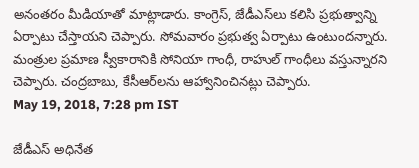అనంతరం మీడియాతో మాట్లాడారు. కాంగ్రెస్, జేడీఎస్‌లు కలిసి ప్రభుత్వాన్ని ఏర్పాటు చేస్తాయని చెప్పారు. సోమవారం ప్రభుత్వ ఏర్పాటు ఉంటుందన్నారు. మంత్రుల ప్రమాణ స్వీకారానికి సోనియా గాంధీ, రాహుల్ గాంధీలు వస్తున్నారని చెప్పారు. చంద్రబాబు, కేసీఆర్‌లను ఆహ్వానించినట్లు చెప్పారు.
May 19, 2018, 7:28 pm IST

జేడీఎస్ అధినేత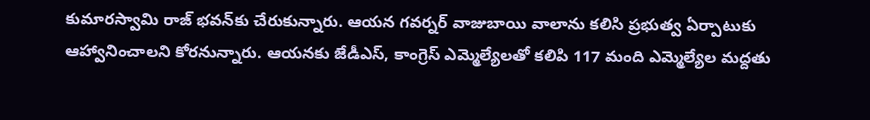కుమారస్వామి రాజ్ భవన్‌కు చేరుకున్నారు. ఆయన గవర్నర్ వాజుబాయి వాలాను కలిసి ప్రభుత్వ ఏర్పాటుకు ఆహ్వానించాలని కోరనున్నారు. ఆయనకు జేడీఎస్, కాంగ్రెస్ ఎమ్మెల్యేలతో కలిపి 117 మంది ఎమ్మెల్యేల మద్దతు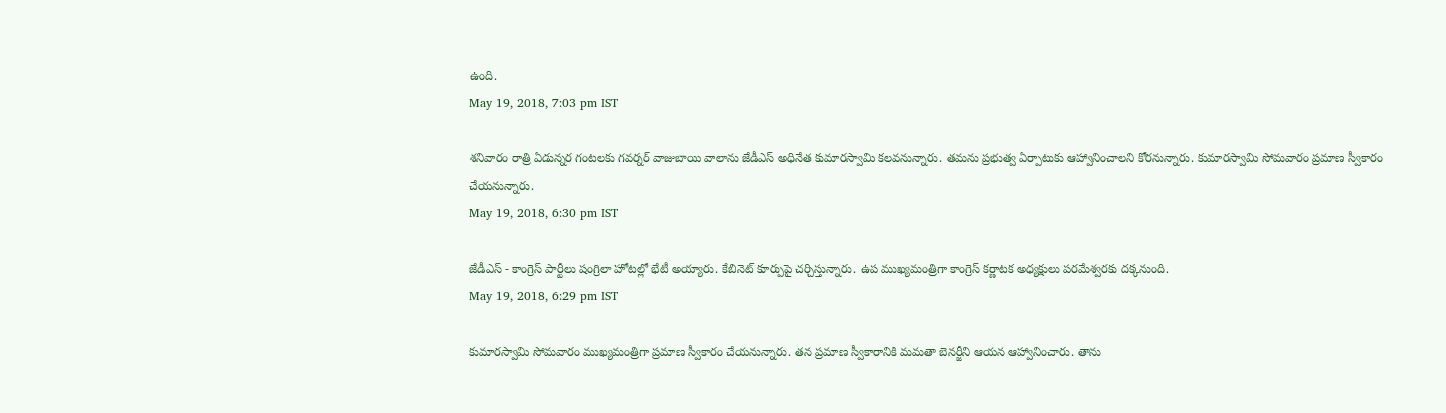ఉంది.
May 19, 2018, 7:03 pm IST

శనివారం రాత్రి ఏడున్నర గంటలకు గవర్నర్ వాజుబాయి వాలాను జేడీఎస్ అధినేత కుమారస్వామి కలవనున్నారు. తమను ప్రభుత్వ ఏర్పాటుకు ఆహ్వానించాలని కోరనున్నారు. కుమారస్వామి సోమవారం ప్రమాణ స్వీకారం చేయనున్నారు.
May 19, 2018, 6:30 pm IST

జేడీఎస్ - కాంగ్రెస్ పార్టీలు షంగ్రిలా హోటల్లో భేటీ అయ్యారు. కేబినెట్ కూర్పుపై చర్చిస్తున్నారు. ఉప ముఖ్యమంత్రిగా కాంగ్రెస్ కర్ణాటక అధ్యక్షులు పరమేశ్వరకు దక్కనుంది.
May 19, 2018, 6:29 pm IST

కుమారస్వామి సోమవారం ముఖ్యమంత్రిగా ప్రమాణ స్వీకారం చేయనున్నారు. తన ప్రమాణ స్వీకారానికి మమతా బెనర్జీని ఆయన ఆహ్వానించారు. తాను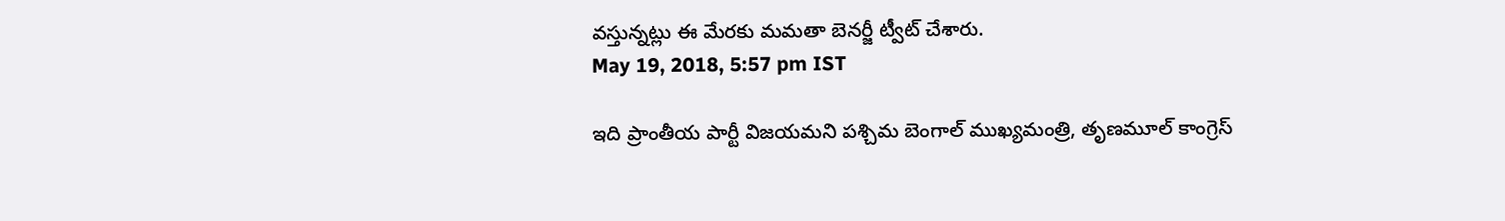వస్తున్నట్లు ఈ మేరకు మమతా బెనర్జీ ట్వీట్ చేశారు.
May 19, 2018, 5:57 pm IST

ఇది ప్రాంతీయ పార్టీ విజయమని పశ్చిమ బెంగాల్ ముఖ్యమంత్రి, తృణమూల్ కాంగ్రెస్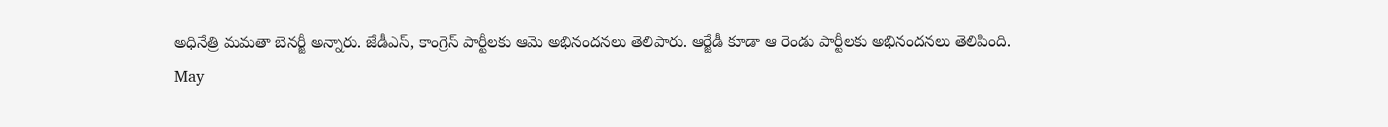అధినేత్రి మమతా బెనర్జీ అన్నారు. జేడీఎస్, కాంగ్రెస్ పార్టీలకు ఆమె అభినందనలు తెలిపారు. ఆర్జేడీ కూడా ఆ రెండు పార్టీలకు అభినందనలు తెలిపింది.
May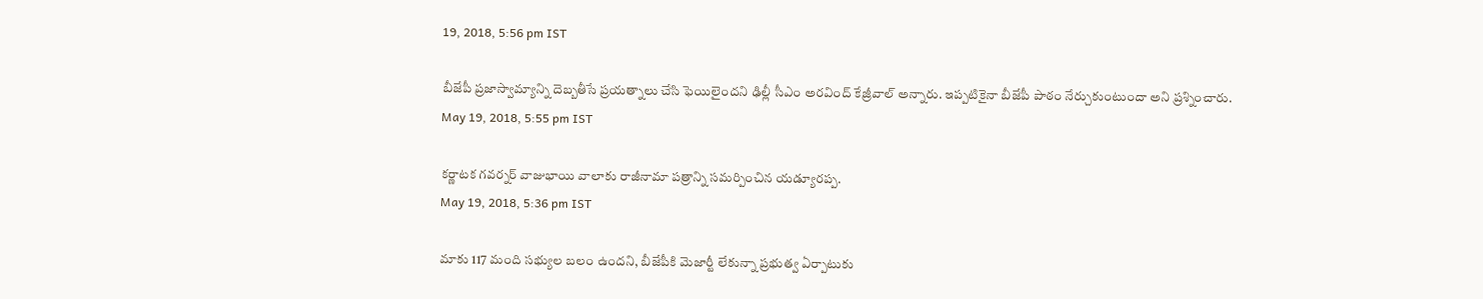19, 2018, 5:56 pm IST

బీజేపీ ప్రజాస్వామ్యాన్ని దెబ్బతీసే ప్రయత్నాలు చేసి ఫెయిలైందని ఢిల్లీ సీఎం అరవింద్ కేజ్రీవాల్ అన్నారు. ఇప్పటికైనా బీజేపీ పాఠం నేర్చుకుంటుందా అని ప్రశ్నించారు.
May 19, 2018, 5:55 pm IST

కర్ణాటక గవర్నర్ వాజుభాయి వాలాకు రాజీనామా పత్రాన్ని సమర్పించిన యడ్యూరప్ప.
May 19, 2018, 5:36 pm IST

మాకు 117 మంది సభ్యుల బలం ఉందని, బీజేపీకి మెజార్టీ లేకున్నా ప్రభుత్వ ఏర్పాటుకు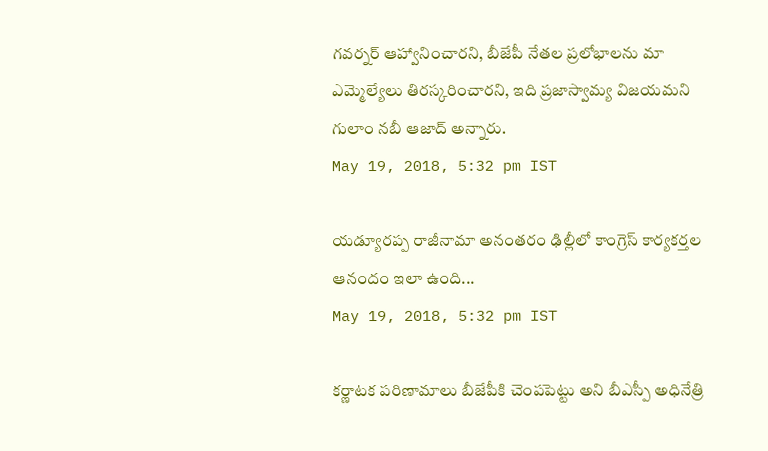గవర్నర్‌ ఆహ్వానించారని, బీజేపీ నేతల ప్రలోభాలను మా ఎమ్మెల్యేలు తిరస్కరించారని, ఇది ప్రజాస్వామ్య విజయమని గులాం నబీ ఆజాద్ అన్నారు.
May 19, 2018, 5:32 pm IST

యడ్యూరప్ప రాజీనామా అనంతరం ఢిల్లీలో కాంగ్రెస్ కార్యకర్తల ఆనందం ఇలా ఉంది...
May 19, 2018, 5:32 pm IST

కర్ణాటక పరిణామాలు బీజేపీకి చెంపపెట్టు అని బీఎస్పీ అధినేత్రి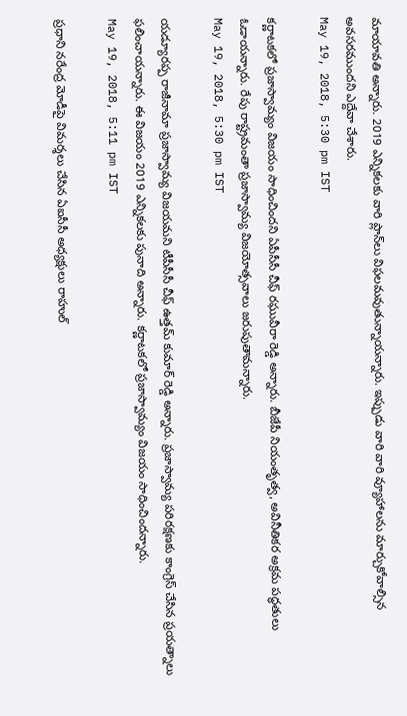మాయావతి అన్నారు. 2019 ఎన్నికలకు వారి ప్లాన్‌లు విఫలమవుతున్నాయన్నారు. ఇప్పుడు వారి వారి వ్యూహాలను మార్చుకోవాల్సిన అవసరముందని ఎద్దేవా చేశారు.
May 19, 2018, 5:30 pm IST

కర్ణాటకలో ప్రజాస్వామ్యం విజయం సాధించిందని ఏపీసీసీ చీఫ్ రఘువీరా రెడ్డి అన్నారు. బీజేపీ నియంతృత్వ, అవినీతికర అక్రమ పద్ధతులు ఓడాయన్నారు. రేపు రాష్ట్రమంతా ప్రజాస్వామ్య విజయోత్సవాలు జరుపుతామన్నారు.
May 19, 2018, 5:30 pm IST

యడ్యూరప్ప రాజీనామా ప్రజాస్వామ్య విజయమని టీపీసీసీ చీఫ్ ఉత్తమ్ కుమార్ రెడ్డి అన్నారు. ప్రజాస్వామ్య పరిరక్షణకు కాంగ్రెస్ చేసిన ప్రయత్నాలు ఫలించాయన్నారు. ఈ విజయం 2019 ఎన్నికలకు పునాది అన్నారు. కర్ణాటకలో ప్రజాస్వామ్యం విజయం సాధించిందన్నారు.
May 19, 2018, 5:11 pm IST

ప్రధాని నరేంద్ర మోడీపై విమర్శలు చేసిన ఏఐసీసీ అధ్యక్షులు రాహుల్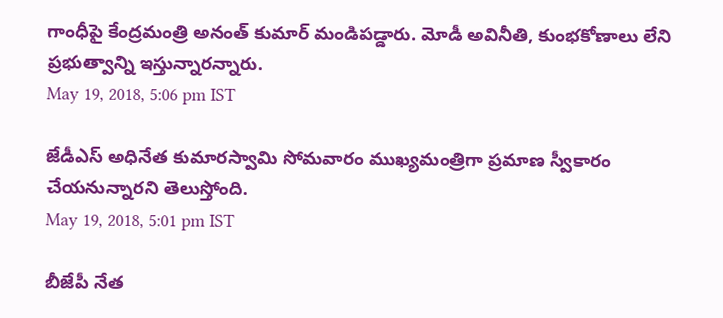గాంధీపై కేంద్రమంత్రి అనంత్ కుమార్ మండిపడ్డారు. మోడీ అవినీతి, కుంభకోణాలు లేని ప్రభుత్వాన్ని ఇస్తున్నారన్నారు.
May 19, 2018, 5:06 pm IST

జేడీఎస్ అధినేత కుమారస్వామి సోమవారం ముఖ్యమంత్రిగా ప్రమాణ స్వీకారం చేయనున్నారని తెలుస్తోంది.
May 19, 2018, 5:01 pm IST

బీజేపీ నేత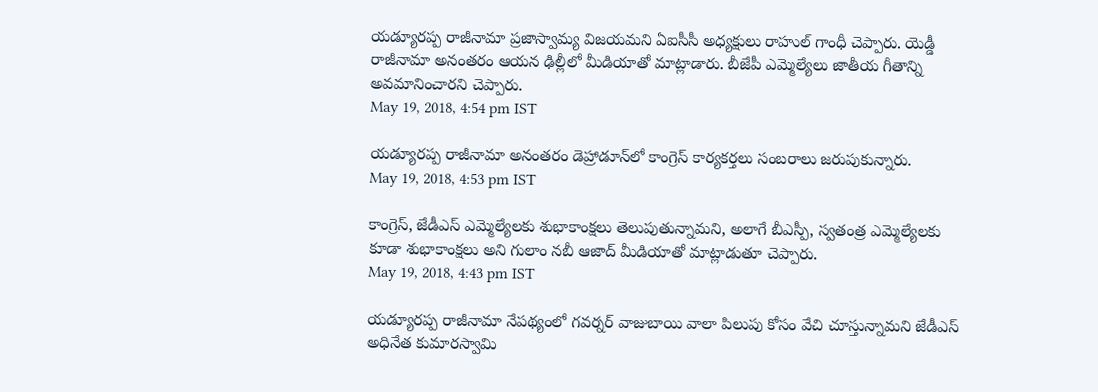యడ్యూరప్ప రాజీనామా ప్రజాస్వామ్య విజయమని ఏఐసీసీ అధ్యక్షులు రాహుల్ గాంధీ చెప్పారు. యెడ్డీ రాజీనామా అనంతరం ఆయన ఢిల్లీలో మీడియాతో మాట్లాడారు. బీజేపీ ఎమ్మెల్యేలు జాతీయ గీతాన్ని అవమానించారని చెప్పారు.
May 19, 2018, 4:54 pm IST

యడ్యూరప్ప రాజీనామా అనంతరం డెహ్రాడూన్‌లో కాంగ్రెస్ కార్యకర్తలు సంబరాలు జరుపుకున్నారు.
May 19, 2018, 4:53 pm IST

కాంగ్రెస్, జేడీఎస్ ఎమ్మెల్యేలకు శుభాకాంక్షలు తెలుపుతున్నామని, అలాగే బీఎస్పీ, స్వతంత్ర ఎమ్మెల్యేలకు కూడా శుభాకాంక్షలు అని గులాం నబీ ఆజాద్ మీడియాతో మాట్లాడుతూ చెప్పారు.
May 19, 2018, 4:43 pm IST

యడ్యూరప్ప రాజీనామా నేపథ్యంలో గవర్నర్ వాజుబాయి వాలా పిలుపు కోసం వేచి చూస్తున్నామని జేడీఎస్ అధినేత కుమారస్వామి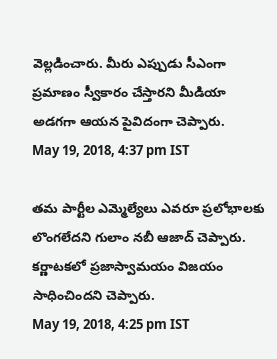వెల్లడించారు. మీరు ఎప్పుడు సీఎంగా ప్రమాణం స్వీకారం చేస్తారని మీడియా అడగగా ఆయన పైవిదంగా చెప్పారు.
May 19, 2018, 4:37 pm IST

తమ పార్టీల ఎమ్మెల్యేలు ఎవరూ ప్రలోభాలకు లొంగలేదని గులాం నబీ ఆజాద్ చెప్పారు. కర్ణాటకలో ప్రజాస్వామయం విజయం సాధించిందని చెప్పారు.
May 19, 2018, 4:25 pm IST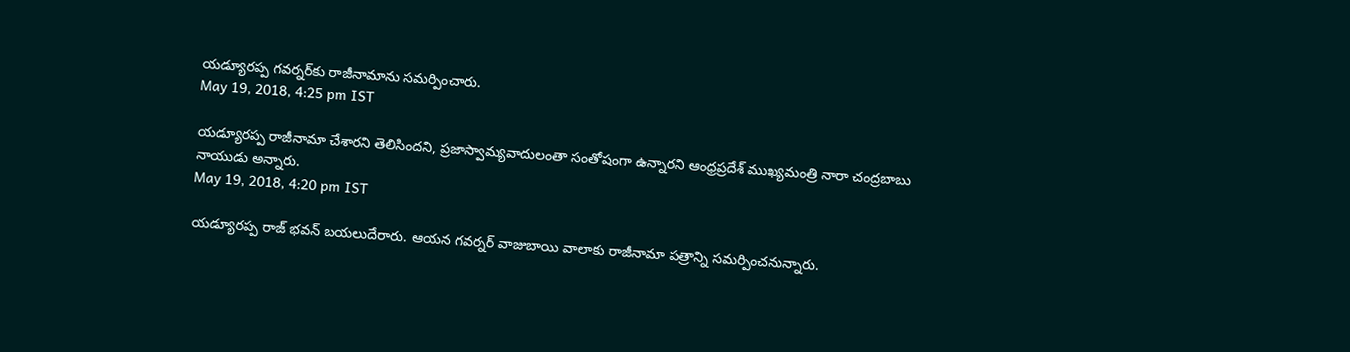యడ్యూరప్ప గవర్నర్‌కు రాజీనామాను సమర్పించారు.
May 19, 2018, 4:25 pm IST

యడ్యూరప్ప రాజీనామా చేశారని తెలిసిందని, ప్రజాస్వామ్యవాదులంతా సంతోషంగా ఉన్నారని ఆంధ్రప్రదేశ్ ముఖ్యమంత్రి నారా చంద్రబాబు నాయుడు అన్నారు.
May 19, 2018, 4:20 pm IST

యడ్యూరప్ప రాజ్ భవన్ బయలుదేరారు. ఆయన గవర్నర్ వాజుబాయి వాలాకు రాజీనామా పత్రాన్ని సమర్పించనున్నారు.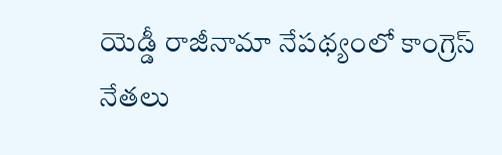యెడ్డీ రాజీనామా నేపథ్యంలో కాంగ్రెస్ నేతలు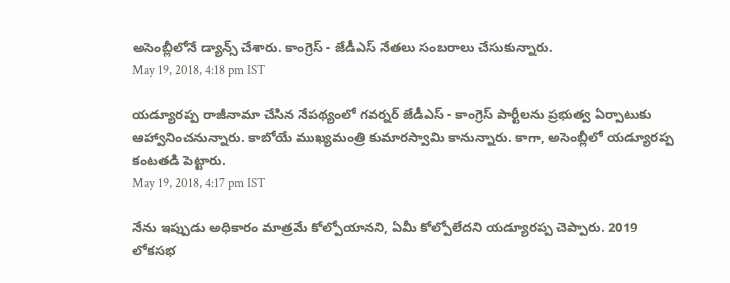అసెంబ్లీలోనే డ్యాన్స్ చేశారు. కాంగ్రెస్ - జేడీఎస్ నేతలు సంబరాలు చేసుకున్నారు.
May 19, 2018, 4:18 pm IST

యడ్యూరప్ప రాజీనామా చేసిన నేపథ్యంలో గవర్నర్ జేడీఎస్ - కాంగ్రెస్ పార్టీలను ప్రభుత్వ ఏర్పాటుకు ఆహ్వానించనున్నారు. కాబోయే ముఖ్యమంత్రి కుమారస్వామి కానున్నారు. కాగా, అసెంబ్లీలో యడ్యూరప్ప కంటతడి పెట్టారు.
May 19, 2018, 4:17 pm IST

నేను ఇప్పుడు అధికారం మాత్రమే కోల్పోయానని, ఏమీ కోల్పోలేదని యడ్యూరప్ప చెప్పారు. 2019 లోకసభ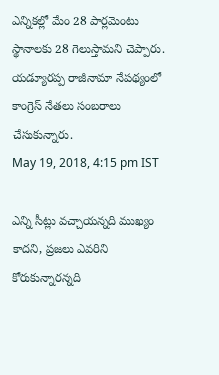ఎన్నికల్లో మేం 28 పార్లమెంటు స్థానాలకు 28 గెలుస్తామని చెప్పారు. యడ్యూరప్ప రాజీనామా నేపథ్యంలో కాంగ్రెస్ నేతలు సంబరాలు చేసుకున్నారు.
May 19, 2018, 4:15 pm IST

ఎన్ని సీట్లు వచ్చాయన్నది ముఖ్యం కాదని, ప్రజలు ఎవరిని కోరుకున్నారన్నది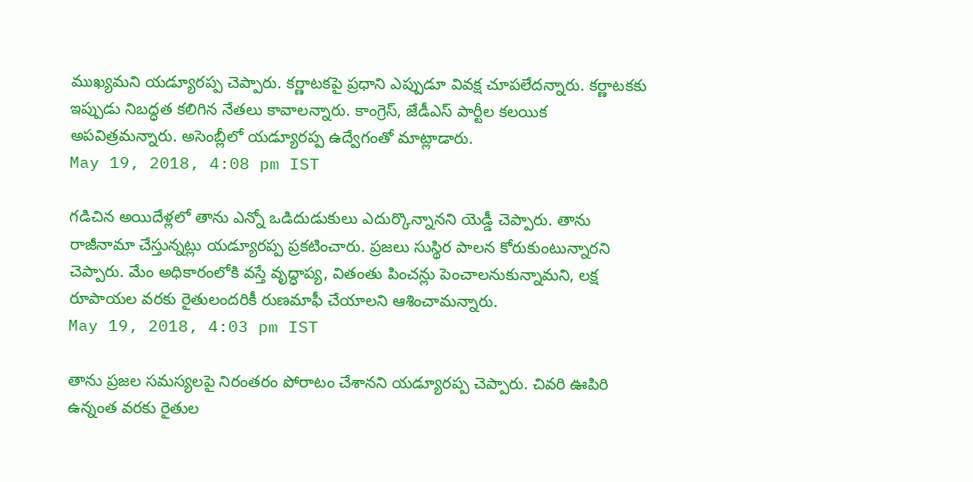ముఖ్యమని యడ్యూరప్ప చెప్పారు. కర్ణాటకపై ప్రధాని ఎప్పుడూ వివక్ష చూపలేదన్నారు. కర్ణాటకకు ఇప్పుడు నిబద్ధత కలిగిన నేతలు కావాలన్నారు. కాంగ్రెస్, జేడీఎస్ పార్టీల కలయిక అపవిత్రమన్నారు. అసెంబ్లీలో యడ్యూరప్ప ఉద్వేగంతో మాట్లాడారు.
May 19, 2018, 4:08 pm IST

గడిచిన అయిదేళ్లలో తాను ఎన్నో ఒడిదుడుకులు ఎదుర్కొన్నానని యెడ్డీ చెప్పారు. తాను రాజీనామా చేస్తున్నట్లు యడ్యూరప్ప ప్రకటించారు. ప్రజలు సుస్థిర పాలన కోరుకుంటున్నారని చెప్పారు. మేం అధికారంలోకి వస్తే వృద్ధాప్య, వితంతు పించన్లు పెంచాలనుకున్నామని, లక్ష రూపాయల వరకు రైతులందరికీ రుణమాఫీ చేయాలని ఆశించామన్నారు.
May 19, 2018, 4:03 pm IST

తాను ప్రజల సమస్యలపై నిరంతరం పోరాటం చేశానని యడ్యూరప్ప చెప్పారు. చివరి ఊపిరి ఉన్నంత వరకు రైతుల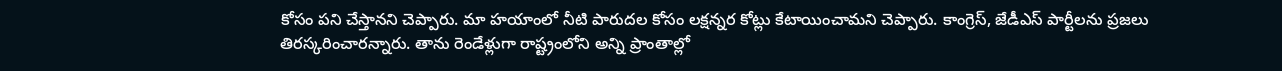కోసం పని చేస్తానని చెప్పారు. మా హయాంలో నీటి పారుదల కోసం లక్షన్నర కోట్లు కేటాయించామని చెప్పారు. కాంగ్రెస్, జేడీఎస్ పార్టీలను ప్రజలు తిరస్కరించారన్నారు. తాను రెండేళ్లుగా రాష్ట్రంలోని అన్ని ప్రాంతాల్లో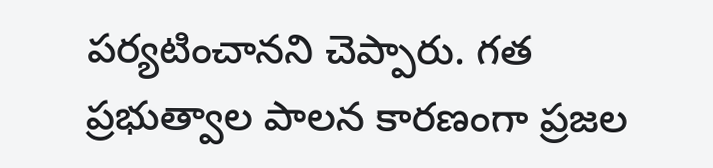పర్యటించానని చెప్పారు. గత ప్రభుత్వాల పాలన కారణంగా ప్రజల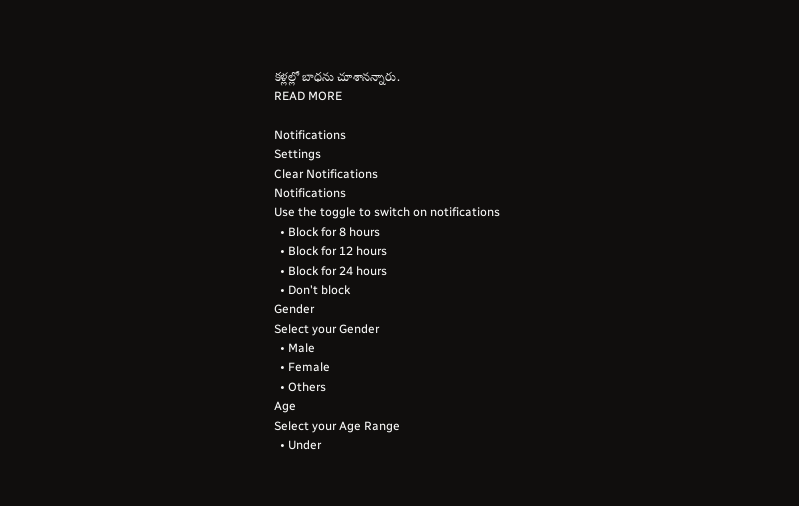కళ్లల్లో బాధను చూశానన్నారు.
READ MORE

Notifications
Settings
Clear Notifications
Notifications
Use the toggle to switch on notifications
  • Block for 8 hours
  • Block for 12 hours
  • Block for 24 hours
  • Don't block
Gender
Select your Gender
  • Male
  • Female
  • Others
Age
Select your Age Range
  • Under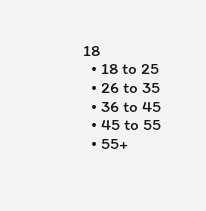18
  • 18 to 25
  • 26 to 35
  • 36 to 45
  • 45 to 55
  • 55+